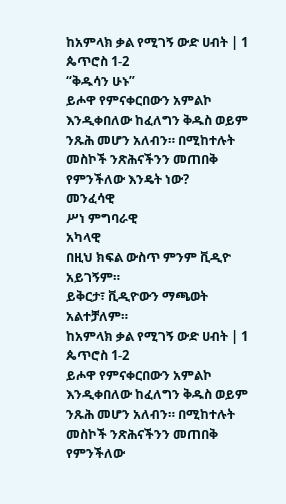ከአምላክ ቃል የሚገኝ ውድ ሀብት | 1 ጴጥሮስ 1-2
“ቅዱሳን ሁኑ”
ይሖዋ የምናቀርበውን አምልኮ እንዲቀበለው ከፈለግን ቅዱስ ወይም ንጹሕ መሆን አለብን። በሚከተሉት መስኮች ንጽሕናችንን መጠበቅ የምንችለው እንዴት ነው?
መንፈሳዊ
ሥነ ምግባራዊ
አካላዊ
በዚህ ክፍል ውስጥ ምንም ቪዲዮ አይገኝም።
ይቅርታ፣ ቪዲዮውን ማጫወት አልተቻለም።
ከአምላክ ቃል የሚገኝ ውድ ሀብት | 1 ጴጥሮስ 1-2
ይሖዋ የምናቀርበውን አምልኮ እንዲቀበለው ከፈለግን ቅዱስ ወይም ንጹሕ መሆን አለብን። በሚከተሉት መስኮች ንጽሕናችንን መጠበቅ የምንችለው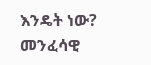እንዴት ነው?
መንፈሳዊ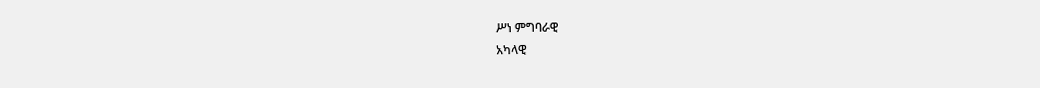ሥነ ምግባራዊ
አካላዊ